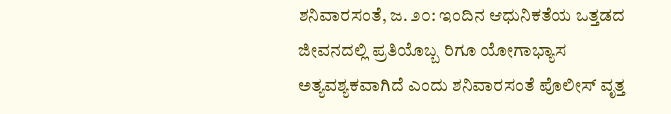ಶನಿವಾರಸಂತೆ, ಜ. ೨೦: ಇಂದಿನ ಆಧುನಿಕತೆಯ ಒತ್ತಡದ ಜೀವನದಲ್ಲಿ ಪ್ರತಿಯೊಬ್ಬ ರಿಗೂ ಯೋಗಾಭ್ಯಾಸ ಅತ್ಯವಶ್ಯಕವಾಗಿದೆ ಎಂದು ಶನಿವಾರಸಂತೆ ಪೊಲೀಸ್ ವೃತ್ತ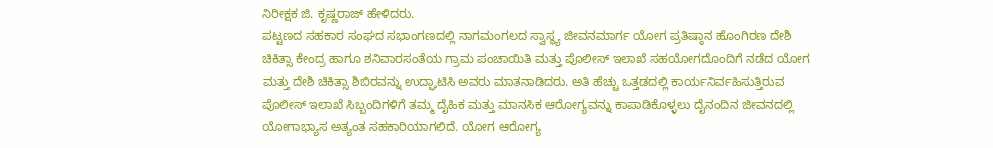ನಿರೀಕ್ಷಕ ಜಿ. ಕೃಷ್ಣರಾಜ್ ಹೇಳಿದರು.
ಪಟ್ಟಣದ ಸಹಕಾರ ಸಂಘದ ಸಭಾಂಗಣದಲ್ಲಿ ನಾಗಮಂಗಲದ ಸ್ವಾಸ್ಥ್ಯ ಜೀವನಮಾರ್ಗ ಯೋಗ ಪ್ರತಿಷ್ಠಾನ ಹೊಂಗಿರಣ ದೇಶಿ ಚಿಕಿತ್ಸಾ ಕೇಂದ್ರ ಹಾಗೂ ಶನಿವಾರಸಂತೆಯ ಗ್ರಾಮ ಪಂಚಾಯಿತಿ ಮತ್ತು ಪೊಲೀಸ್ ಇಲಾಖೆ ಸಹಯೋಗದೊಂದಿಗೆ ನಡೆದ ಯೋಗ ಮತ್ತು ದೇಶಿ ಚಿಕಿತ್ಸಾ ಶಿಬಿರವನ್ನು ಉದ್ಘಾಟಿಸಿ ಅವರು ಮಾತನಾಡಿದರು. ಅತಿ ಹೆಚ್ಚು ಒತ್ತಡದಲ್ಲಿ ಕಾರ್ಯನಿರ್ವಹಿಸುತ್ತಿರುವ ಪೊಲೀಸ್ ಇಲಾಖೆ ಸಿಬ್ಬಂದಿಗಳಿಗೆ ತಮ್ಮ ದೈಹಿಕ ಮತ್ತು ಮಾನಸಿಕ ಆರೋಗ್ಯವನ್ನು ಕಾಪಾಡಿಕೊಳ್ಳಲು ದೈನಂದಿನ ಜೀವನದಲ್ಲಿ ಯೋಗಾಭ್ಯಾಸ ಅತ್ಯಂತ ಸಹಕಾರಿಯಾಗಲಿದೆ. ಯೋಗ ಆರೋಗ್ಯ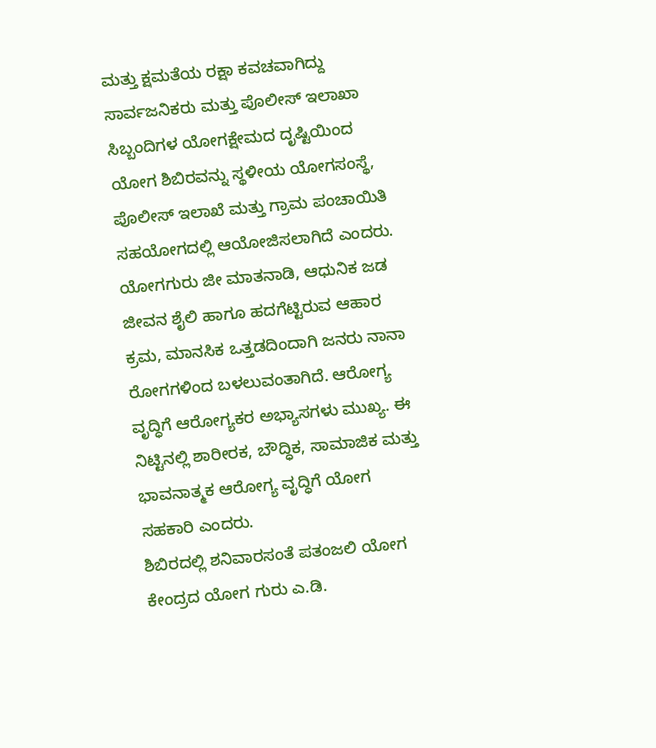ಮತ್ತು ಕ್ಷಮತೆಯ ರಕ್ಷಾ ಕವಚವಾಗಿದ್ದು ಸಾರ್ವಜನಿಕರು ಮತ್ತು ಪೊಲೀಸ್ ಇಲಾಖಾ ಸಿಬ್ಬಂದಿಗಳ ಯೋಗಕ್ಷೇಮದ ದೃಷ್ಟಿಯಿಂದ ಯೋಗ ಶಿಬಿರವನ್ನು ಸ್ಥಳೀಯ ಯೋಗಸಂಸ್ಥೆ, ಪೊಲೀಸ್ ಇಲಾಖೆ ಮತ್ತು ಗ್ರಾಮ ಪಂಚಾಯಿತಿ ಸಹಯೋಗದಲ್ಲಿ ಆಯೋಜಿಸಲಾಗಿದೆ ಎಂದರು.
ಯೋಗಗುರು ಜೀ ಮಾತನಾಡಿ, ಆಧುನಿಕ ಜಡ ಜೀವನ ಶೈಲಿ ಹಾಗೂ ಹದಗೆಟ್ಟಿರುವ ಆಹಾರ ಕ್ರಮ, ಮಾನಸಿಕ ಒತ್ತಡದಿಂದಾಗಿ ಜನರು ನಾನಾ ರೋಗಗಳಿಂದ ಬಳಲುವಂತಾಗಿದೆ. ಆರೋಗ್ಯ ವೃದ್ಧಿಗೆ ಆರೋಗ್ಯಕರ ಅಭ್ಯಾಸಗಳು ಮುಖ್ಯ. ಈ ನಿಟ್ಟಿನಲ್ಲಿ ಶಾರೀರಕ, ಬೌದ್ಧಿಕ, ಸಾಮಾಜಿಕ ಮತ್ತು ಭಾವನಾತ್ಮಕ ಆರೋಗ್ಯ ವೃದ್ಧಿಗೆ ಯೋಗ ಸಹಕಾರಿ ಎಂದರು.
ಶಿಬಿರದಲ್ಲಿ ಶನಿವಾರಸಂತೆ ಪತಂಜಲಿ ಯೋಗ ಕೇಂದ್ರದ ಯೋಗ ಗುರು ಎ.ಡಿ.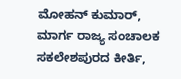ಮೋಹನ್ ಕುಮಾರ್, ಮಾರ್ಗ ರಾಜ್ಯ ಸಂಚಾಲಕ ಸಕಲೇಶಪುರದ ಕೀರ್ತಿ,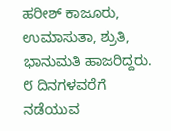ಹರೀಶ್ ಕಾಜೂರು, ಉಮಾಸುತಾ, ಶ್ರುತಿ, ಭಾನುಮತಿ ಹಾಜರಿದ್ದರು. ೮ ದಿನಗಳವರೆಗೆ ನಡೆಯುವ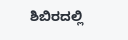ಶಿಬಿರದಲ್ಲಿ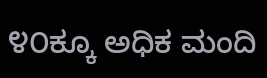೪೦ಕ್ಕೂ ಅಧಿಕ ಮಂದಿ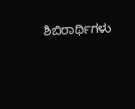ಶಿಬಿರಾರ್ಥಿಗಳು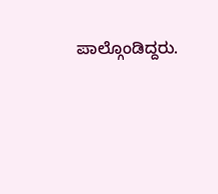ಪಾಲ್ಗೊಂಡಿದ್ದರು.